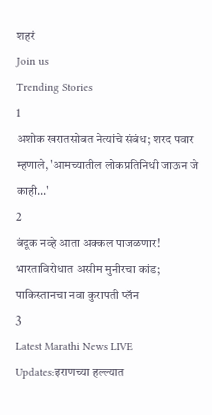शहरं
Join us
Trending Stories
1
अशोक खरातसोबत नेत्यांचे संबंध; शरद पवार म्हणाले, 'आमच्यातील लोकप्रतिनिधी जाऊन जे काही...'
2
बंदूक नव्हे आता अक्कल पाजळणार! भारताविरोधात असीम मुनीरचा कांड; पाकिस्तानचा नवा कुरापती प्लॅन
3
Latest Marathi News LIVE Updates:इराणच्या हल्ल्यात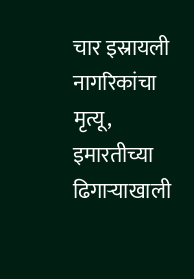चार इस्रायली नागरिकांचा मृत्यू, इमारतीच्या ढिगाऱ्याखाली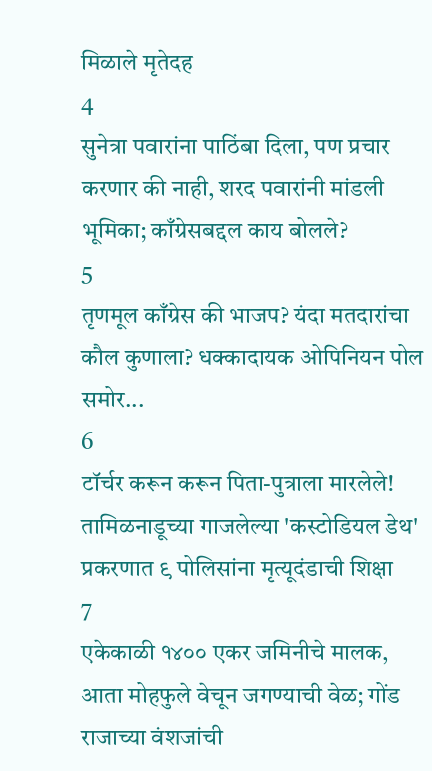मिळाले मृतेदह
4
सुनेत्रा पवारांना पाठिंबा दिला, पण प्रचार करणार की नाही, शरद पवारांनी मांडली भूमिका; काँग्रेसबद्दल काय बोलले?
5
तृणमूल काँग्रेस की भाजप? यंदा मतदारांचा कौल कुणाला? धक्कादायक ओपिनियन पोल समोर...
6
टॉर्चर करून करून पिता-पुत्राला मारलेले! तामिळनाडूच्या गाजलेल्या 'कस्टोडियल डेथ' प्रकरणात ९ पोलिसांना मृत्यूदंडाची शिक्षा
7
एकेकाळी १४०० एकर जमिनीचे मालक, आता मोहफुले वेचून जगण्याची वेळ; गोंड राजाच्या वंशजांची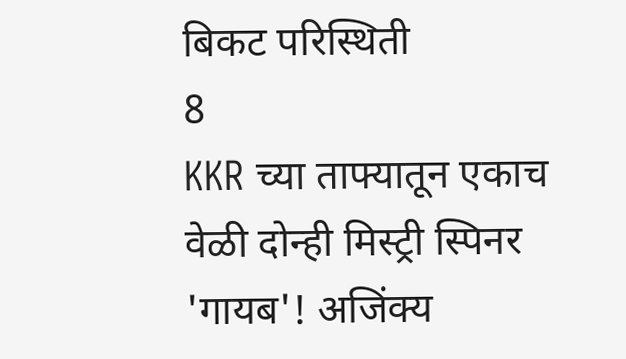बिकट परिस्थिती
8
KKR च्या ताफ्यातून एकाच वेळी दोन्ही मिस्ट्री स्पिनर 'गायब'! अजिंक्य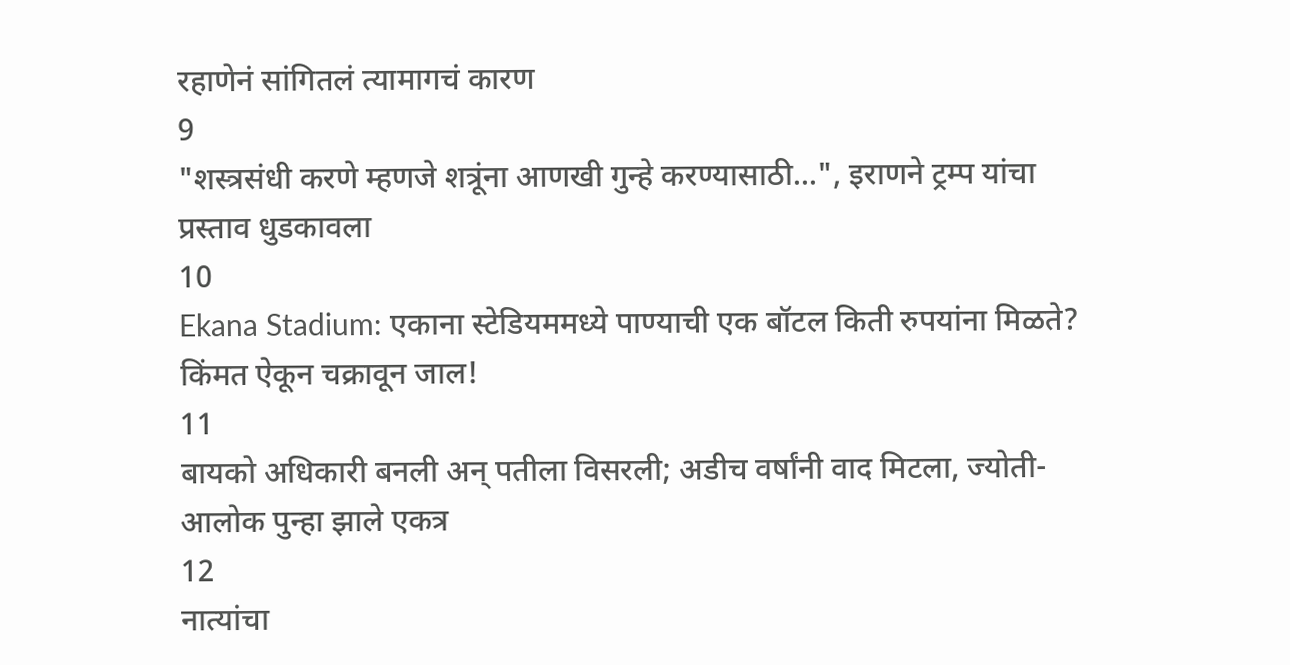रहाणेनं सांगितलं त्यामागचं कारण
9
"शस्त्रसंधी करणे म्हणजे शत्रूंना आणखी गुन्हे करण्यासाठी...", इराणने ट्रम्प यांचा प्रस्ताव धुडकावला
10
Ekana Stadium: एकाना स्टेडियममध्ये पाण्याची एक बॉटल किती रुपयांना मिळते? किंमत ऐकून चक्रावून जाल!
11
बायको अधिकारी बनली अन् पतीला विसरली; अडीच वर्षांनी वाद मिटला, ज्योती-आलोक पुन्हा झाले एकत्र
12
नात्यांचा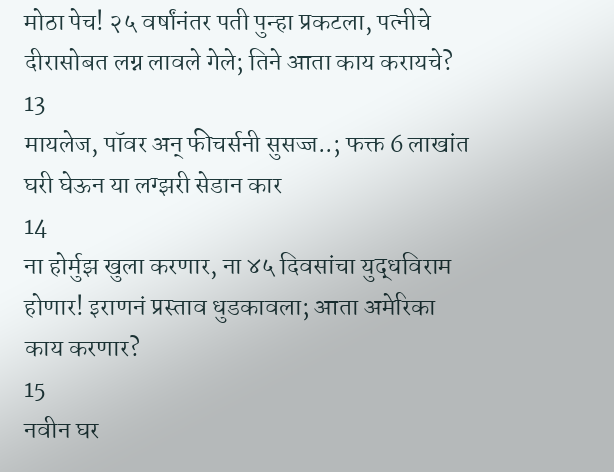मोठा पेच! २५ वर्षांनंतर पती पुन्हा प्रकटला, पत्नीचे दीरासोबत लग्न लावले गेले; तिने आता काय करायचे?
13
मायलेज, पॉवर अन् फीचर्सनी सुसज्ज..; फक्त 6 लाखांत घरी घेऊन या लग्झरी सेडान कार
14
ना होर्मुझ खुला करणार, ना ४५ दिवसांचा युद्धविराम होणार! इराणनं प्रस्ताव धुडकावला; आता अमेरिका काय करणार?
15
नवीन घर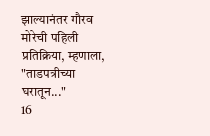झाल्यानंतर गौरव मोरेची पहिली प्रतिक्रिया, म्हणाला, "ताडपत्रीच्या घरातून..."
16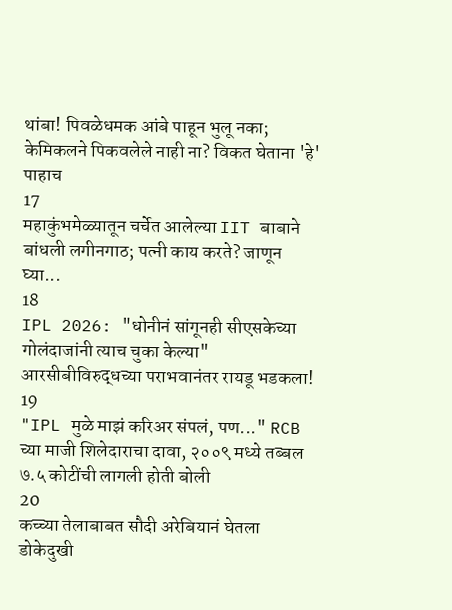थांबा! पिवळेधमक आंबे पाहून भुलू नका; केमिकलने पिकवलेले नाही ना? विकत घेताना 'हे' पाहाच
17
महाकुंभमेळ्यातून चर्चेत आलेल्या IIT बाबाने बांधली लगीनगाठ; पत्नी काय करते? जाणून घ्या...
18
IPL 2026: "धोनीनं सांगूनही सीएसकेच्या गोलंदाजांनी त्याच चुका केल्या" आरसीबीविरुद्धच्या पराभवानंतर रायडू भडकला!
19
"IPL मुळे माझं करिअर संपलं, पण..." RCB च्या माजी शिलेदाराचा दावा, २००९ मध्ये तब्बल ७.५ कोटींची लागली होती बोली
20
कच्च्या तेलाबाबत सौदी अरेबियानं घेतला डोकेदुखी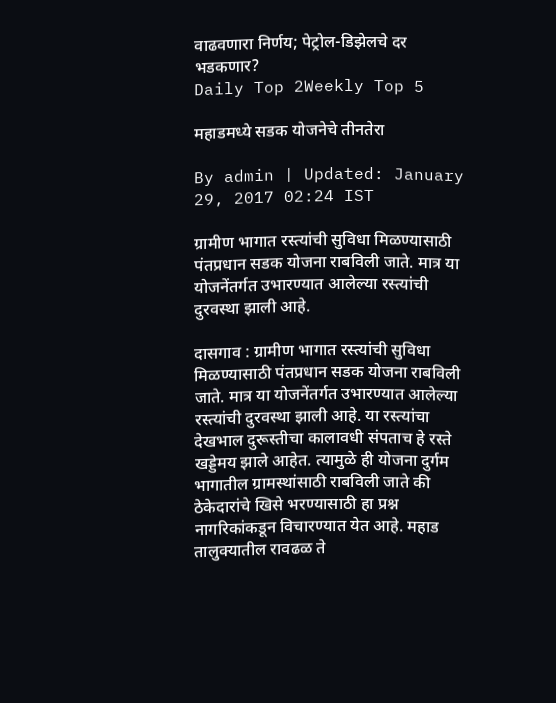वाढवणारा निर्णय; पेट्रोल-डिझेलचे दर भडकणार?
Daily Top 2Weekly Top 5

महाडमध्ये सडक योजनेचे तीनतेरा

By admin | Updated: January 29, 2017 02:24 IST

ग्रामीण भागात रस्त्यांची सुविधा मिळण्यासाठी पंतप्रधान सडक योजना राबविली जाते. मात्र या योजनेंतर्गत उभारण्यात आलेल्या रस्त्यांची दुरवस्था झाली आहे.

दासगाव : ग्रामीण भागात रस्त्यांची सुविधा मिळण्यासाठी पंतप्रधान सडक योजना राबविली जाते. मात्र या योजनेंतर्गत उभारण्यात आलेल्या रस्त्यांची दुरवस्था झाली आहे. या रस्त्यांचा देखभाल दुरूस्तीचा कालावधी संपताच हे रस्ते खड्डेमय झाले आहेत. त्यामुळे ही योजना दुर्गम भागातील ग्रामस्थांसाठी राबविली जाते की ठेकेदारांचे खिसे भरण्यासाठी हा प्रश्न नागरिकांकडून विचारण्यात येत आहे. महाड तालुक्यातील रावढळ ते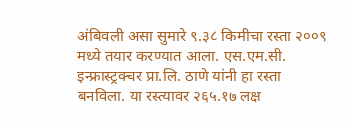अंबिवली असा सुमारे ९.३८ किमीचा रस्ता २००९ मध्ये तयार करण्यात आला. एस.एम.सी. इन्फ्रास्ट्रक्चर प्रा.लि. ठाणे यांनी हा रस्ता बनविला. या रस्त्यावर २६५.१७ लक्ष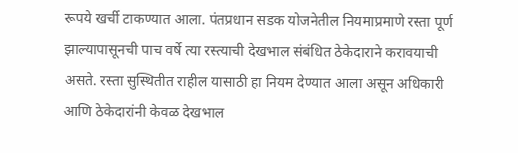रूपये खर्ची टाकण्यात आला. पंतप्रधान सडक योजनेतील नियमाप्रमाणे रस्ता पूर्ण झाल्यापासूनची पाच वर्षे त्या रस्त्याची देखभाल संबंधित ठेकेदाराने करावयाची असते. रस्ता सुस्थितीत राहील यासाठी हा नियम देण्यात आला असून अधिकारी आणि ठेकेदारांनी केवळ देखभाल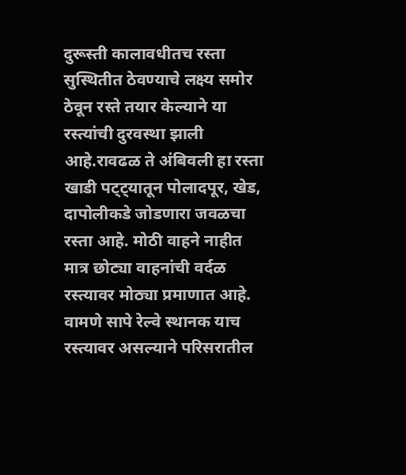दुरूस्ती कालावधीतच रस्ता सुस्थितीत ठेवण्याचे लक्ष्य समोर ठेवून रस्ते तयार केल्याने या रस्त्यांची दुरवस्था झाली आहे.रावढळ ते अंबिवली हा रस्ता खाडी पट्ट्यातून पोलादपूर, खेड, दापोलीकडे जोडणारा जवळचा रस्ता आहे. मोठी वाहने नाहीत मात्र छोट्या वाहनांची वर्दळ रस्त्यावर मोठ्या प्रमाणात आहे. वामणे सापे रेल्वे स्थानक याच रस्त्यावर असल्याने परिसरातील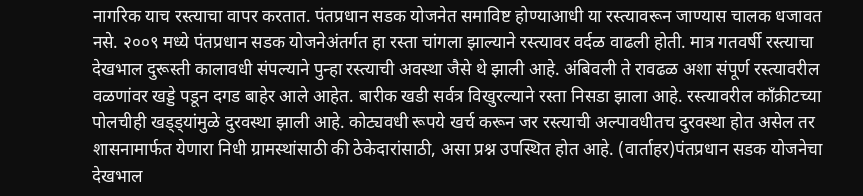नागरिक याच रस्त्याचा वापर करतात. पंतप्रधान सडक योजनेत समाविष्ट होण्याआधी या रस्त्यावरून जाण्यास चालक धजावत नसे. २००९ मध्ये पंतप्रधान सडक योजनेअंतर्गत हा रस्ता चांगला झाल्याने रस्त्यावर वर्दळ वाढली होती. मात्र गतवर्षी रस्त्याचा देखभाल दुरूस्ती कालावधी संपल्याने पुन्हा रस्त्याची अवस्था जैसे थे झाली आहे. अंबिवली ते रावढळ अशा संपूर्ण रस्त्यावरील वळणांवर खड्डे पडून दगड बाहेर आले आहेत. बारीक खडी सर्वत्र विखुरल्याने रस्ता निसडा झाला आहे. रस्त्यावरील काँक्रीटच्या पोलचीही खड्ड्यांमुळे दुरवस्था झाली आहे. कोट्यवधी रूपये खर्च करून जर रस्त्याची अल्पावधीतच दुरवस्था होत असेल तर शासनामार्फत येणारा निधी ग्रामस्थांसाठी की ठेकेदारांसाठी, असा प्रश्न उपस्थित होत आहे. (वार्ताहर)पंतप्रधान सडक योजनेचा देखभाल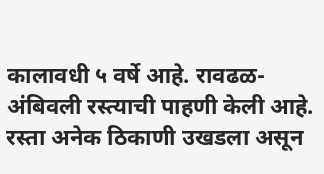कालावधी ५ वर्षे आहे. रावढळ-अंबिवली रस्त्याची पाहणी केली आहे. रस्ता अनेक ठिकाणी उखडला असून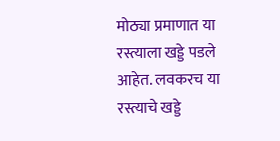मोठ्या प्रमाणात या रस्त्याला खड्डे पडले आहेत. लवकरच या रस्त्याचे खड्डे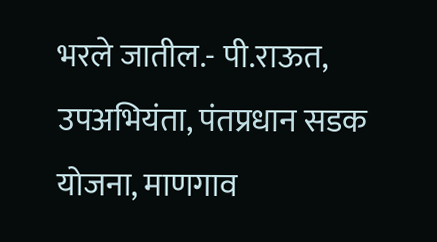भरले जातील.- पी.राऊत, उपअभियंता, पंतप्रधान सडक योजना, माणगाव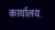कार्यालय.